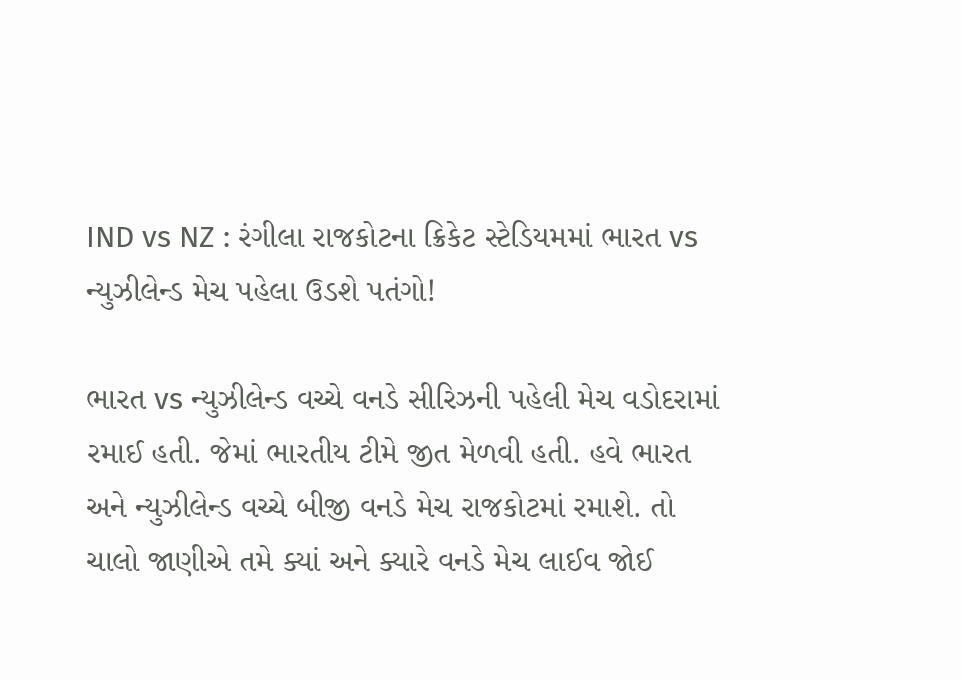IND vs NZ : રંગીલા રાજકોટના ક્રિકેટ સ્ટેડિયમમાં ભારત vs ન્યુઝીલેન્ડ મેચ પહેલા ઉડશે પતંગો!

ભારત vs ન્યુઝીલેન્ડ વચ્ચે વનડે સીરિઝની પહેલી મેચ વડોદરામાં રમાઈ હતી. જેમાં ભારતીય ટીમે જીત મેળવી હતી. હવે ભારત અને ન્યુઝીલેન્ડ વચ્ચે બીજી વનડે મેચ રાજકોટમાં રમાશે. તો ચાલો જાણીએ તમે ક્યાં અને ક્યારે વનડે મેચ લાઈવ જોઈ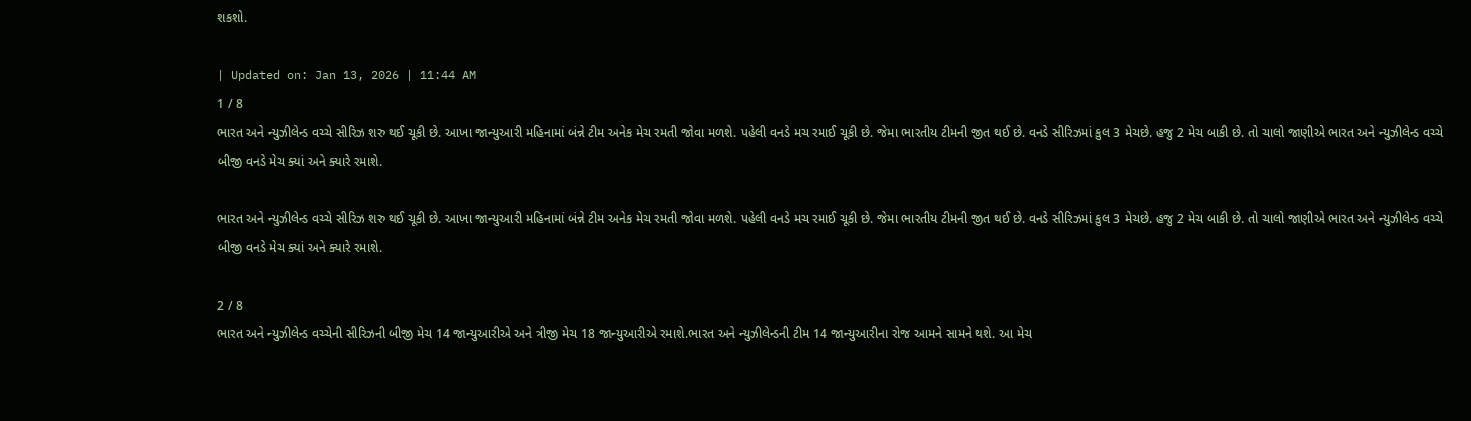શકશો.

| Updated on: Jan 13, 2026 | 11:44 AM
1 / 8
ભારત અને ન્યુઝીલેન્ડ વચ્ચે સીરિઝ શરુ થઈ ચૂકી છે. આખા જાન્યુઆરી મહિનામાં બંન્ને ટીમ અનેક મેચ રમતી જોવા મળશે. પહેલી વનડે મચ રમાઈ ચૂકી છે. જેમા ભારતીય ટીમની જીત થઈ છે. વનડે સીરિઝમાં કુલ 3 મેચછે. હજુ 2 મેચ બાકી છે. તો ચાલો જાણીએ ભારત અને ન્યુઝીલેન્ડ વચ્ચે બીજી વનડે મેચ ક્યાં અને ક્યારે રમાશે.

ભારત અને ન્યુઝીલેન્ડ વચ્ચે સીરિઝ શરુ થઈ ચૂકી છે. આખા જાન્યુઆરી મહિનામાં બંન્ને ટીમ અનેક મેચ રમતી જોવા મળશે. પહેલી વનડે મચ રમાઈ ચૂકી છે. જેમા ભારતીય ટીમની જીત થઈ છે. વનડે સીરિઝમાં કુલ 3 મેચછે. હજુ 2 મેચ બાકી છે. તો ચાલો જાણીએ ભારત અને ન્યુઝીલેન્ડ વચ્ચે બીજી વનડે મેચ ક્યાં અને ક્યારે રમાશે.

2 / 8
ભારત અને ન્યુઝીલેન્ડ વચ્ચેની સીરિઝની બીજી મેચ 14 જાન્યુઆરીએ અને ત્રીજી મેચ 18 જાન્યુઆરીએ રમાશે.ભારત અને ન્યુઝીલેન્ડની ટીમ 14 જાન્યુઆરીના રોજ આમને સામને થશે. આ મેચ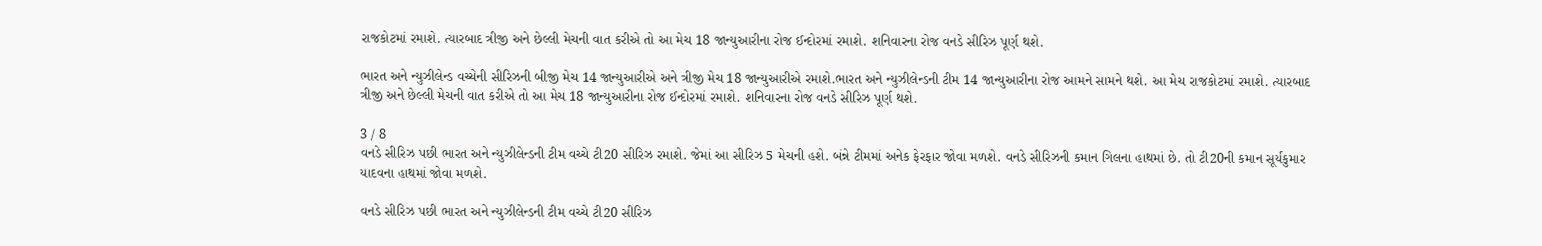રાજકોટમાં રમાશે. ત્યારબાદ ત્રીજી અને છેલ્લી મેચની વાત કરીએ તો આ મેચ 18 જાન્યુઆરીના રોજ ઈન્દોરમાં રમાશે. શનિવારના રોજ વનડે સીરિઝ પૂર્ણ થશે.

ભારત અને ન્યુઝીલેન્ડ વચ્ચેની સીરિઝની બીજી મેચ 14 જાન્યુઆરીએ અને ત્રીજી મેચ 18 જાન્યુઆરીએ રમાશે.ભારત અને ન્યુઝીલેન્ડની ટીમ 14 જાન્યુઆરીના રોજ આમને સામને થશે. આ મેચ રાજકોટમાં રમાશે. ત્યારબાદ ત્રીજી અને છેલ્લી મેચની વાત કરીએ તો આ મેચ 18 જાન્યુઆરીના રોજ ઈન્દોરમાં રમાશે. શનિવારના રોજ વનડે સીરિઝ પૂર્ણ થશે.

3 / 8
વનડે સીરિઝ પછી ભારત અને ન્યુઝીલેન્ડની ટીમ વચ્ચે ટી20 સીરિઝ રમાશે. જેમાં આ સીરિઝ 5 મેચની હશે. બંન્ને ટીમમાં અનેક ફેરફાર જોવા મળશે. વનડે સીરિઝની કમાન ગિલના હાથમાં છે. તો ટી20ની કમાન સૂર્યકુમાર યાદવના હાથમાં જોવા મળશે.

વનડે સીરિઝ પછી ભારત અને ન્યુઝીલેન્ડની ટીમ વચ્ચે ટી20 સીરિઝ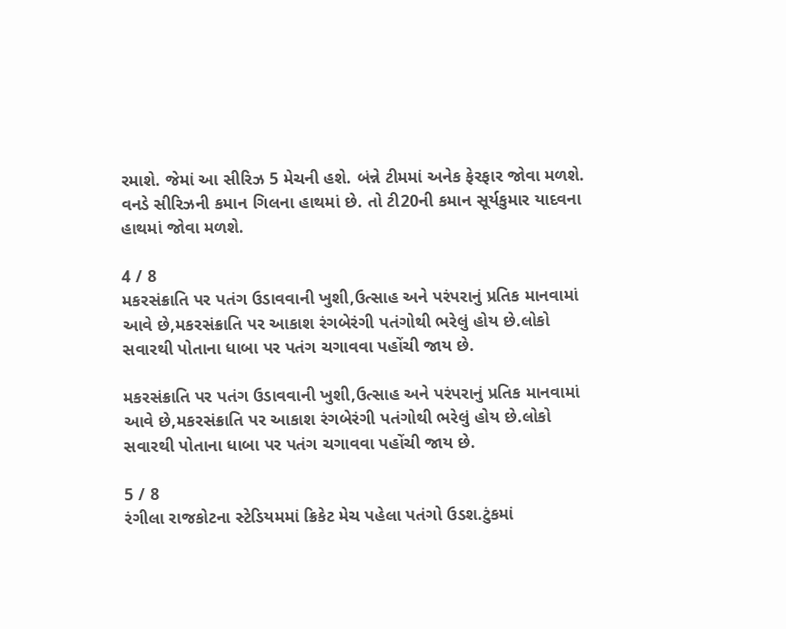રમાશે. જેમાં આ સીરિઝ 5 મેચની હશે. બંન્ને ટીમમાં અનેક ફેરફાર જોવા મળશે. વનડે સીરિઝની કમાન ગિલના હાથમાં છે. તો ટી20ની કમાન સૂર્યકુમાર યાદવના હાથમાં જોવા મળશે.

4 / 8
મકરસંક્રાતિ પર પતંગ ઉડાવવાની ખુશી,ઉત્સાહ અને પરંપરાનું પ્રતિક માનવામાં આવે છે,મકરસંક્રાતિ પર આકાશ રંગબેરંગી પતંગોથી ભરેલું હોય છે.લોકો સવારથી પોતાના ધાબા પર પતંગ ચગાવવા પહોંચી જાય છે.

મકરસંક્રાતિ પર પતંગ ઉડાવવાની ખુશી,ઉત્સાહ અને પરંપરાનું પ્રતિક માનવામાં આવે છે,મકરસંક્રાતિ પર આકાશ રંગબેરંગી પતંગોથી ભરેલું હોય છે.લોકો સવારથી પોતાના ધાબા પર પતંગ ચગાવવા પહોંચી જાય છે.

5 / 8
રંગીલા રાજકોટના સ્ટેડિયમમાં ક્રિકેટ મેચ પહેલા પતંગો ઉડશ.ટુંકમાં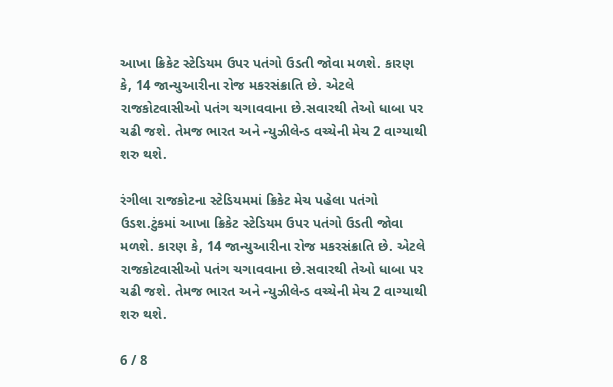આખા ક્રિકેટ સ્ટેડિયમ ઉપર પતંગો ઉડતી જોવા મળશે. કારણ કે, 14 જાન્યુઆરીના રોજ મકરસંક્રાતિ છે. એટલે રાજકોટવાસીઓ પતંગ ચગાવવાના છે.સવારથી તેઓ ધાબા પર ચઢી જશે. તેમજ ભારત અને ન્યુઝીલેન્ડ વચ્ચેની મેચ 2 વાગ્યાથી શરુ થશે.

રંગીલા રાજકોટના સ્ટેડિયમમાં ક્રિકેટ મેચ પહેલા પતંગો ઉડશ.ટુંકમાં આખા ક્રિકેટ સ્ટેડિયમ ઉપર પતંગો ઉડતી જોવા મળશે. કારણ કે, 14 જાન્યુઆરીના રોજ મકરસંક્રાતિ છે. એટલે રાજકોટવાસીઓ પતંગ ચગાવવાના છે.સવારથી તેઓ ધાબા પર ચઢી જશે. તેમજ ભારત અને ન્યુઝીલેન્ડ વચ્ચેની મેચ 2 વાગ્યાથી શરુ થશે.

6 / 8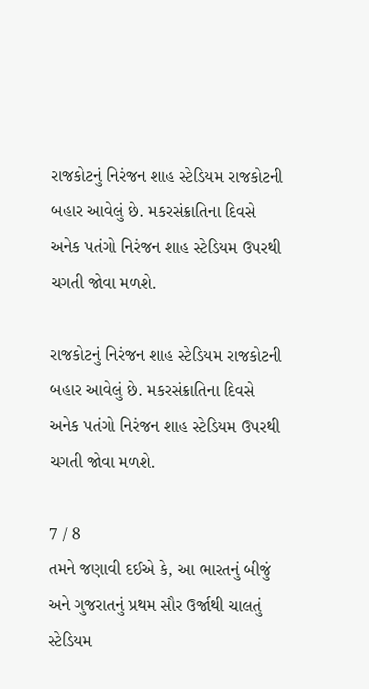રાજકોટનું નિરંજન શાહ સ્ટેડિયમ રાજકોટની બહાર આવેલું છે. મકરસંક્રાતિના દિવસે અનેક પતંગો નિરંજન શાહ સ્ટેડિયમ ઉપરથી ચગતી જોવા મળશે.

રાજકોટનું નિરંજન શાહ સ્ટેડિયમ રાજકોટની બહાર આવેલું છે. મકરસંક્રાતિના દિવસે અનેક પતંગો નિરંજન શાહ સ્ટેડિયમ ઉપરથી ચગતી જોવા મળશે.

7 / 8
તમને જણાવી દઈએ કે, આ ભારતનું બીજું અને ગુજરાતનું પ્રથમ સૌર ઉર્જાથી ચાલતું સ્ટેડિયમ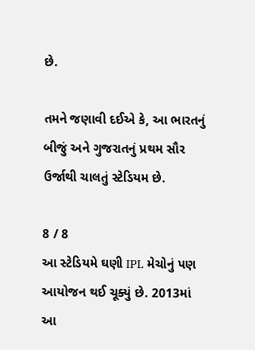છે.

તમને જણાવી દઈએ કે, આ ભારતનું બીજું અને ગુજરાતનું પ્રથમ સૌર ઉર્જાથી ચાલતું સ્ટેડિયમ છે.

8 / 8
આ સ્ટેડિયમે ઘણી IPL મેચોનું પણ આયોજન થઈ ચૂક્યું છે. 2013માં આ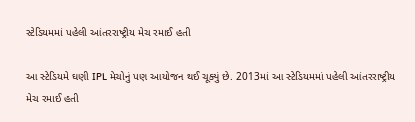સ્ટેડિયમમાં પહેલી આંતરરાષ્ટ્રીય મેચ રમાઈ હતી

આ સ્ટેડિયમે ઘણી IPL મેચોનું પણ આયોજન થઈ ચૂક્યું છે. 2013માં આ સ્ટેડિયમમાં પહેલી આંતરરાષ્ટ્રીય મેચ રમાઈ હતી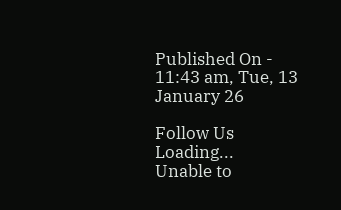Published On - 11:43 am, Tue, 13 January 26

Follow Us
Loading...
Unable to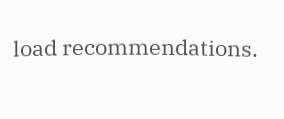load recommendations.